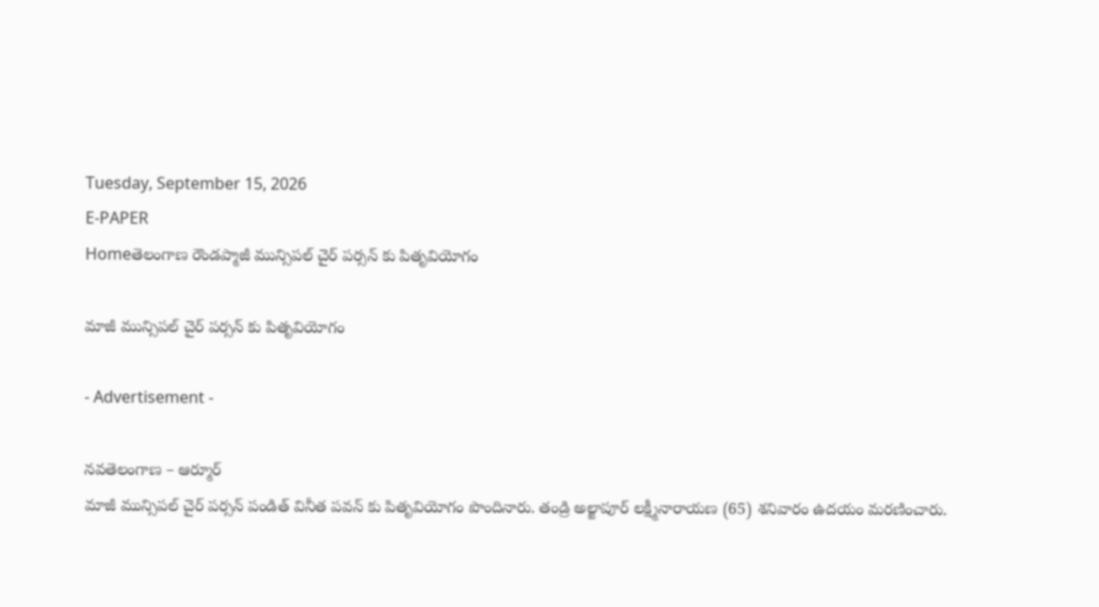Tuesday, September 15, 2026
E-PAPER
Homeతెలంగాణ రౌండప్మాజీ మున్సిపల్ చైర్ పర్సన్ కు పితృవియోగం

మాజీ మున్సిపల్ చైర్ పర్సన్ కు పితృవియోగం

- Advertisement -

నవతెలంగాణ – ఆర్మూర్
మాజీ మున్సిపల్ చైర్ పర్సన్ పండిత్ వినీత పవన్ కు పితృవియోగం పొందినారు. తండ్రి అల్జాపూర్ లక్ష్మీనారాయణ (65) శనివారం ఉదయం మరణించారు.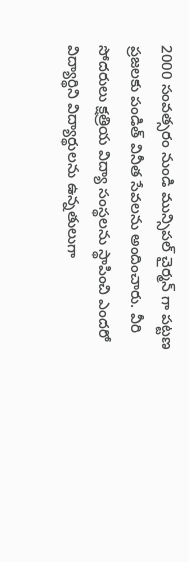2000 సంవత్సరం నుండి మున్సిపల్ చైర్మన్ గా పట్టణ ప్రజలకు పండిత్ వినీత సేవలను అందించారు. వీరి సోదరులు క్షత్రియ విద్యా సంస్థలను స్థాపించి ఎందరో విద్యార్థిని విద్యార్థులను ఉన్నతులుగా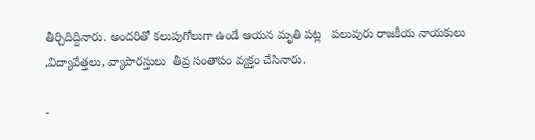తీర్చిదిద్దినారు. అందరితో కలుపుగోలుగా ఉండే ఆయన మృతి పట్ల   పలువురు రాజకీయ నాయకులు ,విద్యావేత్తలు, వ్యాపారస్తులు  తీవ్ర సంతాపం వ్యక్తం చేసినారు.

-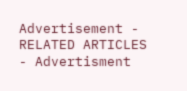Advertisement -
RELATED ARTICLES
- Advertisment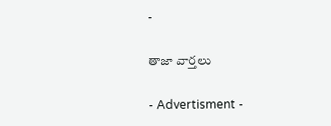-

తాజా వార్తలు

- Advertisment -